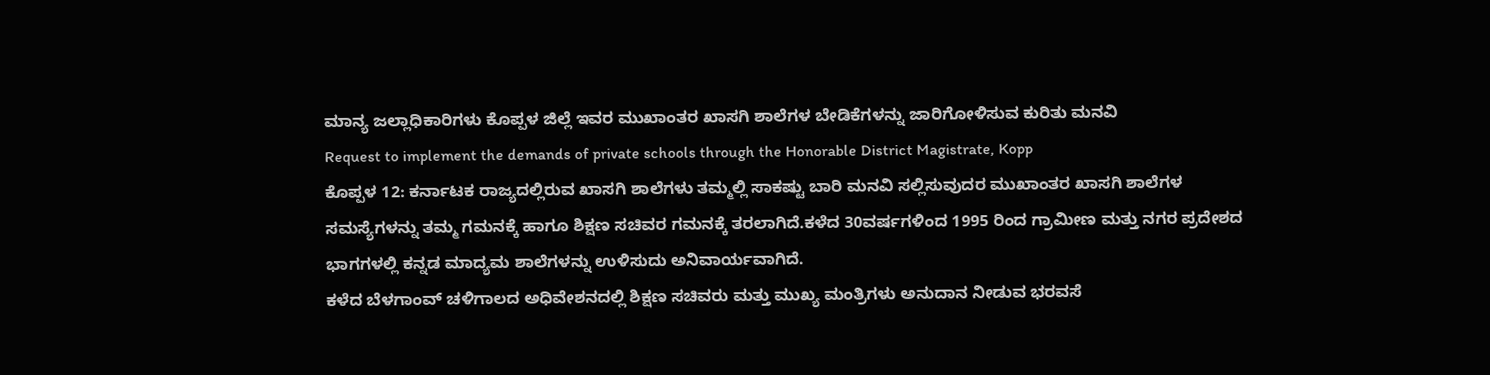ಮಾನ್ಯ ಜಲ್ಲಾಧಿಕಾರಿಗಳು ಕೊಪ್ಪಳ ಜಿಲ್ಲೆ ಇವರ ಮುಖಾಂತರ ಖಾಸಗಿ ಶಾಲೆಗಳ ಬೇಡಿಕೆಗಳನ್ನು ಜಾರಿಗೋಳಿಸುವ ಕುರಿತು ಮನವಿ
Request to implement the demands of private schools through the Honorable District Magistrate, Kopp
ಕೊಪ್ಪಳ 12: ಕರ್ನಾಟಕ ರಾಜ್ಯದಲ್ಲಿರುವ ಖಾಸಗಿ ಶಾಲೆಗಳು ತಮ್ಮಲ್ಲಿ ಸಾಕಷ್ಟು ಬಾರಿ ಮನವಿ ಸಲ್ಲಿಸುವುದರ ಮುಖಾಂತರ ಖಾಸಗಿ ಶಾಲೆಗಳ ಸಮಸ್ಯೆಗಳನ್ನು ತಮ್ಮ ಗಮನಕ್ಕೆ ಹಾಗೂ ಶಿಕ್ಷಣ ಸಚಿವರ ಗಮನಕ್ಕೆ ತರಲಾಗಿದೆ.ಕಳೆದ 30ವರ್ಷಗಳಿಂದ 1995 ರಿಂದ ಗ್ರಾಮೀಣ ಮತ್ತು ನಗರ ಪ್ರದೇಶದ ಭಾಗಗಳಲ್ಲಿ ಕನ್ನಡ ಮಾದ್ಯಮ ಶಾಲೆಗಳನ್ನು ಉಳಿಸುದು ಅನಿವಾರ್ಯವಾಗಿದೆ.
ಕಳೆದ ಬೆಳಗಾಂವ್ ಚಳಿಗಾಲದ ಅಧಿವೇಶನದಲ್ಲಿ ಶಿಕ್ಷಣ ಸಚಿವರು ಮತ್ತು ಮುಖ್ಯ ಮಂತ್ರಿಗಳು ಅನುದಾನ ನೀಡುವ ಭರವಸೆ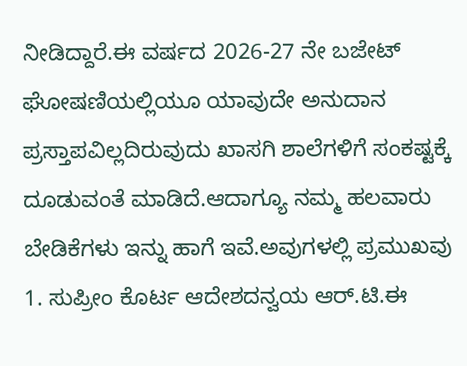ನೀಡಿದ್ದಾರೆ.ಈ ವರ್ಷದ 2026-27 ನೇ ಬಜೇಟ್ ಘೋಷಣಿಯಲ್ಲಿಯೂ ಯಾವುದೇ ಅನುದಾನ ಪ್ರಸ್ತಾಪವಿಲ್ಲದಿರುವುದು ಖಾಸಗಿ ಶಾಲೆಗಳಿಗೆ ಸಂಕಷ್ಟಕ್ಕೆ ದೂಡುವಂತೆ ಮಾಡಿದೆ.ಆದಾಗ್ಯೂ ನಮ್ಮ ಹಲವಾರು ಬೇಡಿಕೆಗಳು ಇನ್ನು ಹಾಗೆ ಇವೆ.ಅವುಗಳಲ್ಲಿ ಪ್ರಮುಖವು
1. ಸುಪ್ರೀಂ ಕೊರ್ಟ ಆದೇಶದನ್ವಯ ಆರ್.ಟಿ.ಈ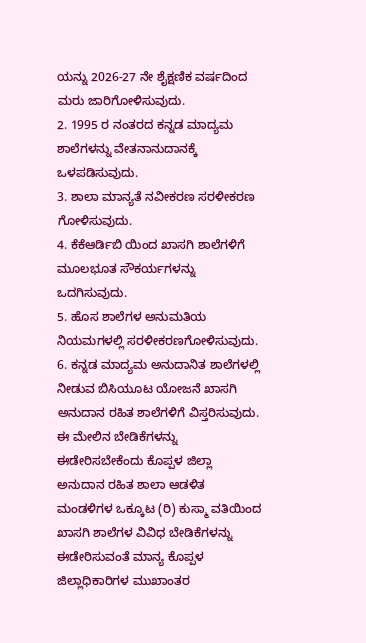ಯನ್ನು 2026-27 ನೇ ಶೈಕ್ಷಣಿಕ ವರ್ಷದಿಂದ ಮರು ಜಾರಿಗೋಳಿಸುವುದು.
2. 1995 ರ ನಂತರದ ಕನ್ನಡ ಮಾದ್ಯಮ ಶಾಲೆಗಳನ್ನು ವೇತನಾನುದಾನಕ್ಕೆ ಒಳಪಡಿಸುವುದು.
3. ಶಾಲಾ ಮಾನ್ಯತೆ ನವೀಕರಣ ಸರಳೀಕರಣ ಗೋಳಿಸುವುದು.
4. ಕೆಕೆಆರ್ಡಿಬಿ ಯಿಂದ ಖಾಸಗಿ ಶಾಲೆಗಳಿಗೆ ಮೂಲಭೂತ ಸೌಕರ್ಯಗಳನ್ನು ಒದಗಿಸುವುದು.
5. ಹೊಸ ಶಾಲೆಗಳ ಅನುಮತಿಯ ನಿಯಮಗಳಲ್ಲಿ ಸರಳೀಕರಣಗೋಳಿಸುವುದು.
6. ಕನ್ನಡ ಮಾದ್ಯಮ ಅನುದಾನಿತ ಶಾಲೆಗಳಲ್ಲಿ ನೀಡುವ ಬಿಸಿಯೂಟ ಯೋಜನೆ ಖಾಸಗಿ ಅನುದಾನ ರಹಿತ ಶಾಲೆಗಳಿಗೆ ವಿಸ್ತರಿಸುವುದು.
ಈ ಮೇಲಿನ ಬೇಡಿಕೆಗಳನ್ನು ಈಡೇರಿಸಬೇಕೆಂದು ಕೊಪ್ಪಳ ಜಿಲ್ಲಾ ಅನುದಾನ ರಹಿತ ಶಾಲಾ ಆಡಳಿತ ಮಂಡಳಿಗಳ ಒಕ್ಕೂಟ (ರಿ) ಕುಸ್ಮಾ ವತಿಯಿಂದ ಖಾಸಗಿ ಶಾಲೆಗಳ ವಿವಿಧ ಬೇಡಿಕೆಗಳನ್ನು ಈಡೇರಿಸುವಂತೆ ಮಾನ್ಯ ಕೊಪ್ಪಳ ಜಿಲ್ಲಾಧಿಕಾರಿಗಳ ಮುಖಾಂತರ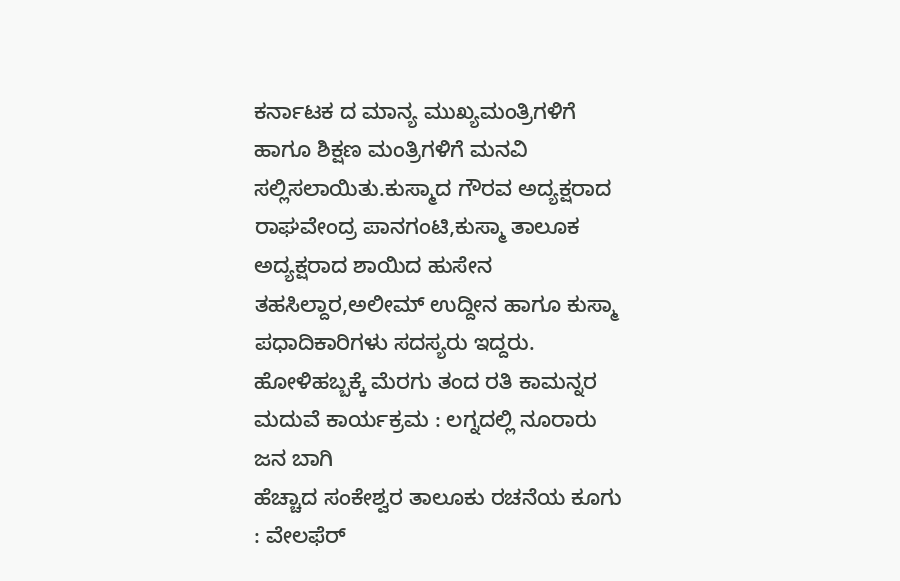ಕರ್ನಾಟಕ ದ ಮಾನ್ಯ ಮುಖ್ಯಮಂತ್ರಿಗಳಿಗೆ ಹಾಗೂ ಶಿಕ್ಷಣ ಮಂತ್ರಿಗಳಿಗೆ ಮನವಿ ಸಲ್ಲಿಸಲಾಯಿತು.ಕುಸ್ಮಾದ ಗೌರವ ಅದ್ಯಕ್ಷರಾದ ರಾಘವೇಂದ್ರ ಪಾನಗಂಟಿ,ಕುಸ್ಮಾ ತಾಲೂಕ ಅದ್ಯಕ್ಷರಾದ ಶಾಯಿದ ಹುಸೇನ ತಹಸಿಲ್ದಾರ,ಅಲೀಮ್ ಉದ್ದೀನ ಹಾಗೂ ಕುಸ್ಮಾ ಪಧಾದಿಕಾರಿಗಳು ಸದಸ್ಯರು ಇದ್ದರು.
ಹೋಳಿಹಬ್ಬಕ್ಕೆ ಮೆರಗು ತಂದ ರತಿ ಕಾಮನ್ನರ ಮದುವೆ ಕಾರ್ಯಕ್ರಮ : ಲಗ್ನದಲ್ಲಿ ನೂರಾರು ಜನ ಬಾಗಿ
ಹೆಚ್ಚಾದ ಸಂಕೇಶ್ವರ ತಾಲೂಕು ರಚನೆಯ ಕೂಗು : ವೇಲಫೆರ್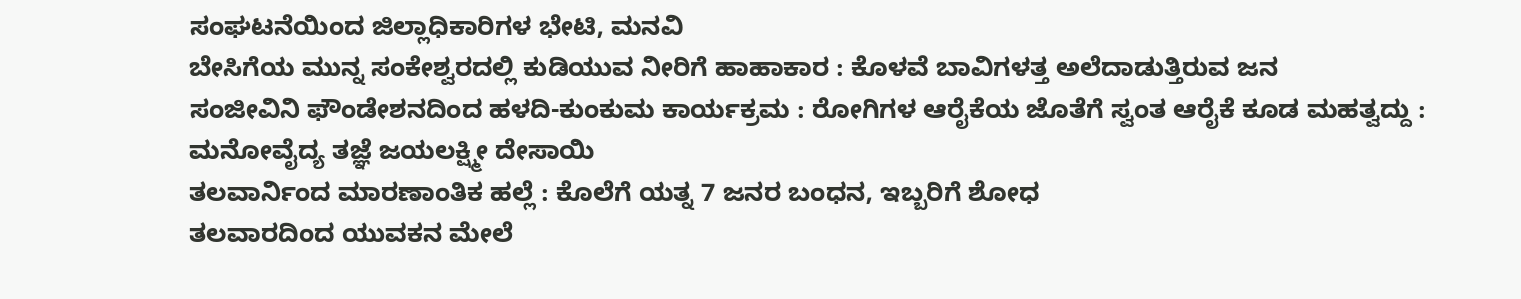ಸಂಘಟನೆಯಿಂದ ಜಿಲ್ಲಾಧಿಕಾರಿಗಳ ಭೇಟಿ, ಮನವಿ
ಬೇಸಿಗೆಯ ಮುನ್ನ ಸಂಕೇಶ್ವರದಲ್ಲಿ ಕುಡಿಯುವ ನೀರಿಗೆ ಹಾಹಾಕಾರ : ಕೊಳವೆ ಬಾವಿಗಳತ್ತ ಅಲೆದಾಡುತ್ತಿರುವ ಜನ
ಸಂಜೀವಿನಿ ಫೌಂಡೇಶನದಿಂದ ಹಳದಿ-ಕುಂಕುಮ ಕಾರ್ಯಕ್ರಮ : ರೋಗಿಗಳ ಆರೈಕೆಯ ಜೊತೆಗೆ ಸ್ವಂತ ಆರೈಕೆ ಕೂಡ ಮಹತ್ವದ್ದು : ಮನೋವೈದ್ಯ ತಜ್ಞೆ ಜಯಲಕ್ಷ್ಮೀ ದೇಸಾಯಿ
ತಲವಾರ್ನಿಂದ ಮಾರಣಾಂತಿಕ ಹಲ್ಲೆ : ಕೊಲೆಗೆ ಯತ್ನ 7 ಜನರ ಬಂಧನ, ಇಬ್ಬರಿಗೆ ಶೋಧ
ತಲವಾರದಿಂದ ಯುವಕನ ಮೇಲೆ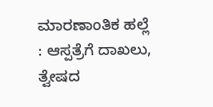ಮಾರಣಾಂತಿಕ ಹಲ್ಲೆ : ಆಸ್ಪತ್ರೆಗೆ ದಾಖಲು, ತ್ವೇಷದ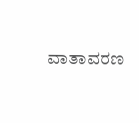ವಾತಾವರಣ